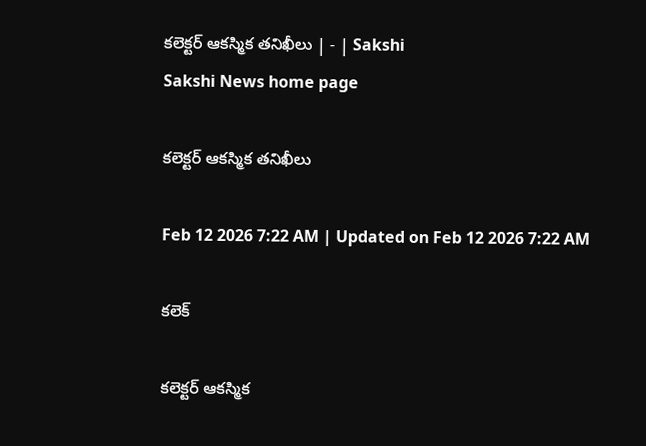కలెక్టర్‌ ఆకస్మిక తనిఖీలు | - | Sakshi
Sakshi News home page

కలెక్టర్‌ ఆకస్మిక తనిఖీలు

Feb 12 2026 7:22 AM | Updated on Feb 12 2026 7:22 AM

కలెక్

కలెక్టర్‌ ఆకస్మిక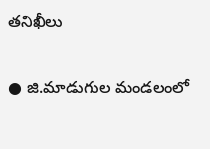తనిఖీలు

● జి.మాడుగుల మండలంలో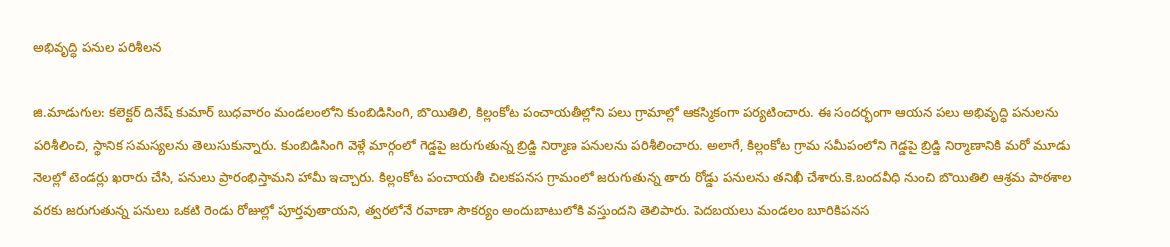అభివృద్ధి పనుల పరిశీలన

జి.మాడుగుల: కలెక్టర్‌ దినేష్‌ కుమార్‌ బుధవారం మండలంలోని కుంబిడిసింగి, బొయితిలి, కిల్లంకోట పంచాయతీల్లోని పలు గ్రామాల్లో ఆకస్మికంగా పర్యటించారు. ఈ సందర్భంగా ఆయన పలు అభివృద్ధి పనులను పరిశీలించి, స్థానిక సమస్యలను తెలుసుకున్నారు. కుంబిడిసింగి వెళ్లే మార్గంలో గెడ్డపై జరుగుతున్న బ్రిడ్జి నిర్మాణ పనులను పరిశీలించారు. అలాగే, కిల్లంకోట గ్రామ సమీపంలోని గెడ్డపై బ్రిడ్జి నిర్మాణానికి మరో మూడు నెలల్లో టెండర్లు ఖరారు చేసి, పనులు ప్రారంభిస్తామని హామీ ఇచ్చారు. కిల్లంకోట పంచాయతీ చిలకపనస గ్రామంలో జరుగుతున్న తారు రోడ్డు పనులను తనిఖీ చేశారు.కె.బందవీధి నుంచి బొయితిలి ఆశ్రమ పాఠశాల వరకు జరుగుతున్న పనులు ఒకటి రెండు రోజుల్లో పూర్తవుతాయని, త్వరలోనే రవాణా సౌకర్యం అందుబాటులోకి వస్తుందని తెలిపారు. పెదబయలు మండలం బూరికిపనస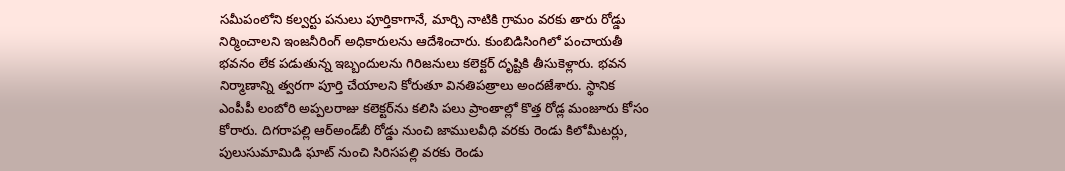సమీపంలోని కల్వర్టు పనులు పూర్తికాగానే, మార్చి నాటికి గ్రామం వరకు తారు రోడ్డు నిర్మించాలని ఇంజనీరింగ్‌ అధికారులను ఆదేశించారు. కుంబిడిసింగిలో పంచాయతీ భవనం లేక పడుతున్న ఇబ్బందులను గిరిజనులు కలెక్టర్‌ దృష్టికి తీసుకెళ్లారు. భవన నిర్మాణాన్ని త్వరగా పూర్తి చేయాలని కోరుతూ వినతిపత్రాలు అందజేశారు. స్థానిక ఎంపీపీ లంబోరి అప్పలరాజు కలెక్టర్‌ను కలిసి పలు ప్రాంతాల్లో కొత్త రోడ్ల మంజూరు కోసం కోరారు. దిగరాపల్లి ఆర్‌అండ్‌బీ రోడ్డు నుంచి జాములవీధి వరకు రెండు కిలోమీటర్లు, పులుసుమామిడి ఘాట్‌ నుంచి సిరిసపల్లి వరకు రెండు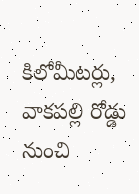కిలోమీటర్లు, వాకపల్లి రోడ్డు నుంచి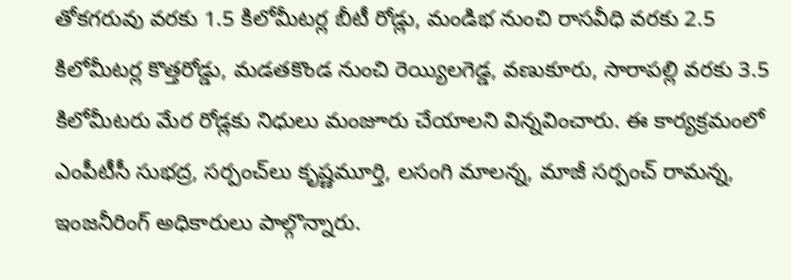తోకగరువు వరకు 1.5 కిలోమీటర్ల బీటీ రోడ్లు, మండిభ నుంచి రాసవీధి వరకు 2.5 కిలోమీటర్ల కొత్తరోడ్డు, మడతకొండ నుంచి రెయ్యిలగెడ్డ, వణుకూరు, సారాపల్లి వరకు 3.5 కిలోమీటరు మేర రోడ్లకు నిధులు మంజూరు చేయాలని విన్నవించారు. ఈ కార్యక్రమంలో ఎంపీటీసీ సుభద్ర, సర్పంచ్‌లు కృష్ణమూర్తి, లసంగి మాలన్న, మాజీ సర్పంచ్‌ రామన్న, ఇంజనీరింగ్‌ అధికారులు పాల్గొన్నారు.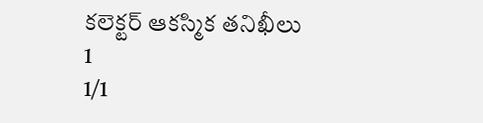కలెక్టర్‌ ఆకస్మిక తనిఖీలు 1
1/1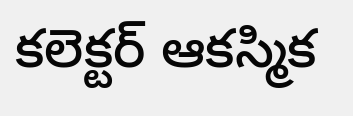కలెక్టర్‌ ఆకస్మిక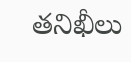తనిఖీలు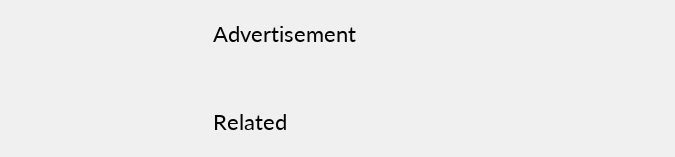Advertisement

Related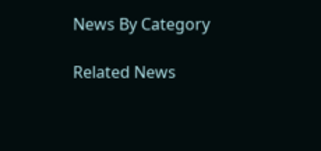News By Category

Related News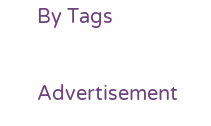By Tags

Advertisement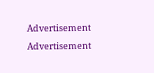Advertisement
Advertisement